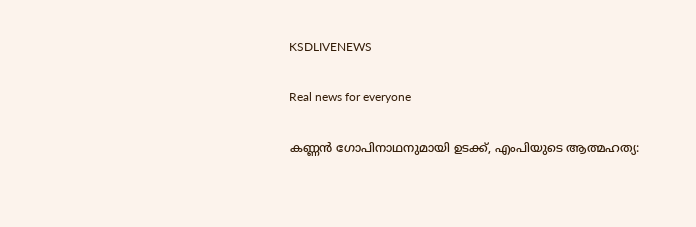KSDLIVENEWS

Real news for everyone

കണ്ണന്‍ ഗോപിനാഥനുമായി ഉടക്ക്, എംപിയുടെ ആത്മഹത്യ: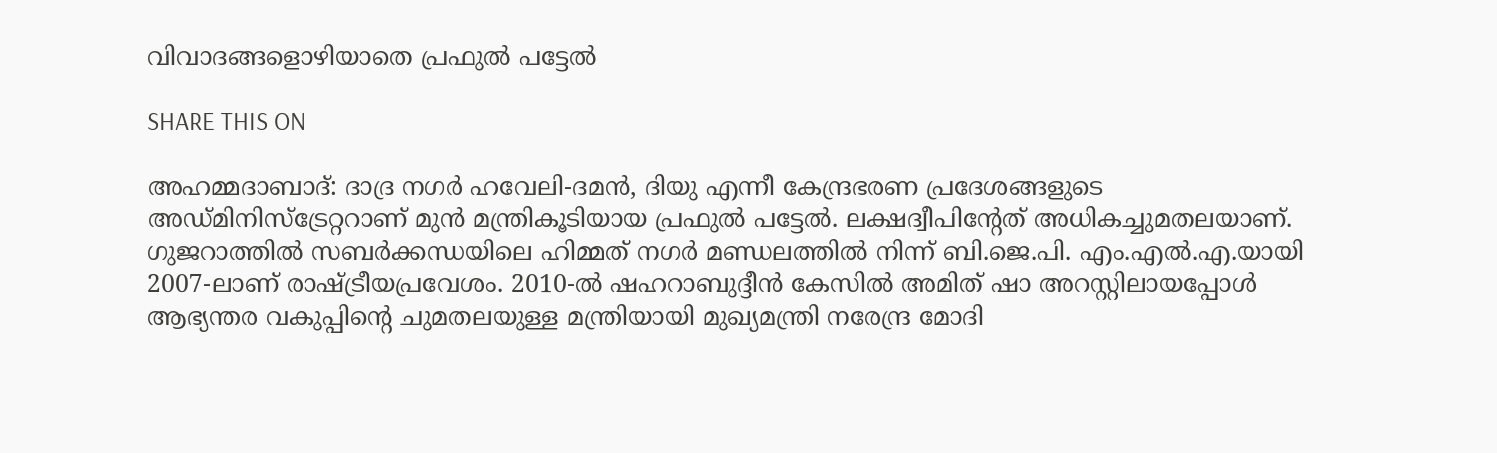വിവാദങ്ങളൊഴിയാതെ പ്രഫുല്‍ പട്ടേല്‍

SHARE THIS ON

അഹമ്മദാബാദ്: ദാദ്ര നഗർ ഹവേലി-ദമൻ, ദിയു എന്നീ കേന്ദ്രഭരണ പ്രദേശങ്ങളുടെ അഡ്മിനിസ്ട്രേറ്ററാണ് മുൻ മന്ത്രികൂടിയായ പ്രഫുൽ പട്ടേൽ. ലക്ഷദ്വീപിന്റേത് അധികച്ചുമതലയാണ്. ഗുജറാത്തിൽ സബർക്കന്ധയിലെ ഹിമ്മത് നഗർ മണ്ഡലത്തിൽ നിന്ന് ബി.ജെ.പി. എം.എൽ.എ.യായി 2007-ലാണ് രാഷ്ട്രീയപ്രവേശം. 2010-ൽ ഷഹറാബുദ്ദീൻ കേസിൽ അമിത് ഷാ അറസ്റ്റിലായപ്പോൾ ആഭ്യന്തര വകുപ്പിന്റെ ചുമതലയുള്ള മന്ത്രിയായി മുഖ്യമന്ത്രി നരേന്ദ്ര മോദി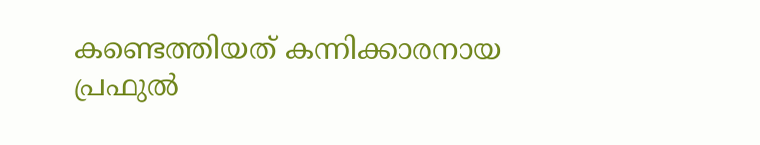കണ്ടെത്തിയത് കന്നിക്കാരനായ പ്രഫുൽ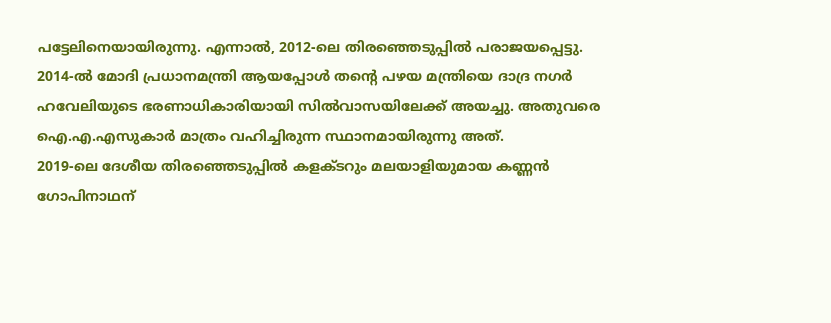പട്ടേലിനെയായിരുന്നു. എന്നാൽ, 2012-ലെ തിരഞ്ഞെടുപ്പിൽ പരാജയപ്പെട്ടു. 2014-ൽ മോദി പ്രധാനമന്ത്രി ആയപ്പോൾ തന്റെ പഴയ മന്ത്രിയെ ദാദ്ര നഗർ ഹവേലിയുടെ ഭരണാധികാരിയായി സിൽവാസയിലേക്ക് അയച്ചു. അതുവരെ ഐ.എ.എസുകാർ മാത്രം വഹിച്ചിരുന്ന സ്ഥാനമായിരുന്നു അത്.
2019-ലെ ദേശീയ തിരഞ്ഞെടുപ്പിൽ കളക്ടറും മലയാളിയുമായ കണ്ണൻ ഗോപിനാഥന്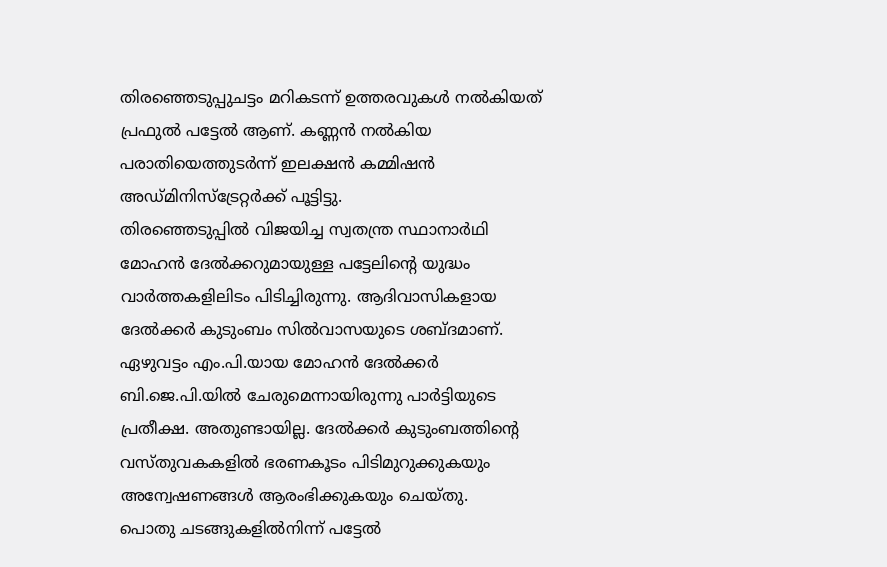തിരഞ്ഞെടുപ്പുചട്ടം മറികടന്ന് ഉത്തരവുകൾ നൽകിയത് പ്രഫുൽ പട്ടേൽ ആണ്. കണ്ണൻ നൽകിയ പരാതിയെത്തുടർന്ന് ഇലക്ഷൻ കമ്മിഷൻ അഡ്മിനിസ്ട്രേറ്റർക്ക് പൂട്ടിട്ടു.
തിരഞ്ഞെടുപ്പിൽ വിജയിച്ച സ്വതന്ത്ര സ്ഥാനാർഥി മോഹൻ ദേൽക്കറുമായുള്ള പട്ടേലിന്റെ യുദ്ധം വാർത്തകളിലിടം പിടിച്ചിരുന്നു. ആദിവാസികളായ ദേൽക്കർ കുടുംബം സിൽവാസയുടെ ശബ്ദമാണ്. ഏഴുവട്ടം എം.പി.യായ മോഹൻ ദേൽക്കർ ബി.ജെ.പി.യിൽ ചേരുമെന്നായിരുന്നു പാർട്ടിയുടെ പ്രതീക്ഷ. അതുണ്ടായില്ല. ദേൽക്കർ കുടുംബത്തിന്റെ വസ്തുവകകളിൽ ഭരണകൂടം പിടിമുറുക്കുകയും അന്വേഷണങ്ങൾ ആരംഭിക്കുകയും ചെയ്തു.
പൊതു ചടങ്ങുകളിൽനിന്ന് പട്ടേൽ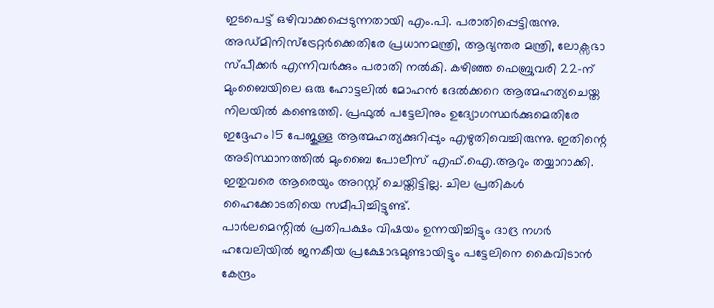ഇടപെട്ട് ഒഴിവാക്കപ്പെടുന്നതായി എം.പി. പരാതിപ്പെട്ടിരുന്നു. അഡ്മിനിസ്ട്രേറ്റർക്കെതിരേ പ്രധാനമന്ത്രി, ആഭ്യന്തര മന്ത്രി, ലോക്സഭാ സ്പീക്കർ എന്നിവർക്കും പരാതി നൽകി. കഴിഞ്ഞ ഫെബ്രുവരി 22-ന് മുംബൈയിലെ ഒരു ഹോട്ടലിൽ മോഹൻ ദേൽക്കറെ ആത്മഹത്യചെയ്ത നിലയിൽ കണ്ടെത്തി. പ്രഫുൽ പട്ടേലിനും ഉദ്യോഗസ്ഥർക്കുമെതിരേ ഇദ്ദേഹം 15 പേജുള്ള ആത്മഹത്യക്കുറിപ്പും എഴുതിവെച്ചിരുന്നു. ഇതിന്റെ അടിസ്ഥാനത്തിൽ മുംബൈ പോലീസ് എഫ്.ഐ.ആറും തയ്യാറാക്കി. ഇതുവരെ ആരെയും അറസ്റ്റ് ചെയ്തിട്ടില്ല. ചില പ്രതികൾ ഹൈക്കോടതിയെ സമീപിച്ചിട്ടുണ്ട്.
പാർലമെന്റിൽ പ്രതിപക്ഷം വിഷയം ഉന്നയിച്ചിട്ടും ദാദ്ര നഗർ ഹവേലിയിൽ ജനകീയ പ്രക്ഷോഭമുണ്ടായിട്ടും പട്ടേലിനെ കൈവിടാൻ കേന്ദ്രം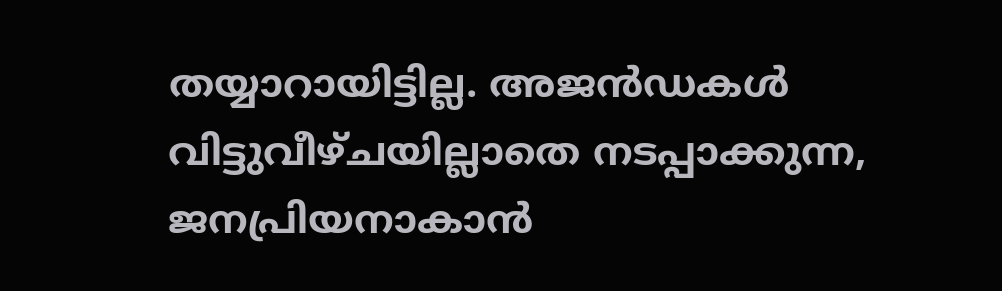തയ്യാറായിട്ടില്ല. അജൻഡകൾ വിട്ടുവീഴ്ചയില്ലാതെ നടപ്പാക്കുന്ന, ജനപ്രിയനാകാൻ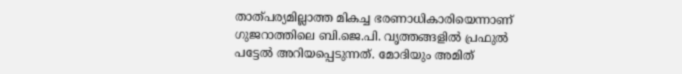താത്പര്യമില്ലാത്ത മികച്ച ഭരണാധികാരിയെന്നാണ് ഗുജറാത്തിലെ ബി.ജെ.പി. വൃത്തങ്ങളിൽ പ്രഫുൽ പട്ടേൽ അറിയപ്പെടുന്നത്. മോദിയും അമിത്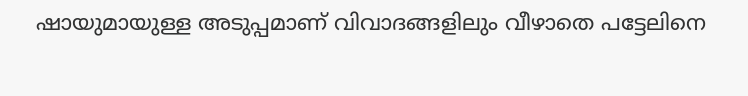ഷായുമായുള്ള അടുപ്പമാണ് വിവാദങ്ങളിലും വീഴാതെ പട്ടേലിനെ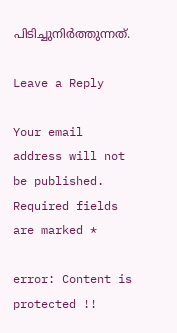പിടിച്ചുനിർത്തുന്നത്.

Leave a Reply

Your email address will not be published. Required fields are marked *

error: Content is protected !!